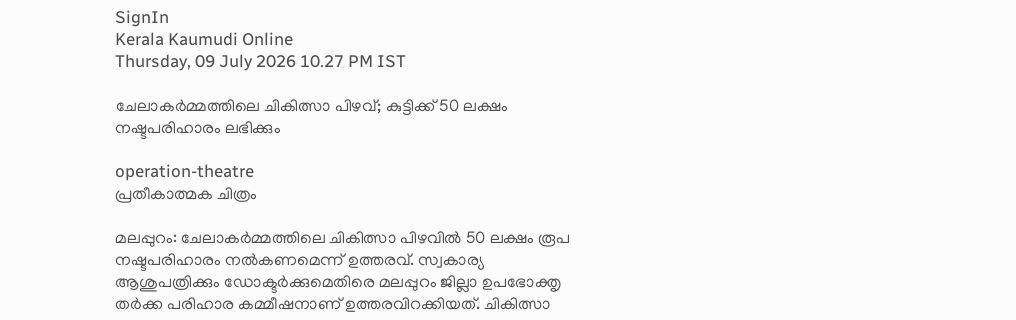SignIn
Kerala Kaumudi Online
Thursday, 09 July 2026 10.27 PM IST

ചേലാകര്‍മ്മത്തിലെ ചികിത്സാ പിഴവ്; കുട്ടിക്ക് 50 ലക്ഷം നഷ്ടപരിഹാരം ലഭിക്കും

operation-theatre
പ്രതീകാത്മക ചിത്രം

മലപ്പുറം: ചേലാകര്‍മ്മത്തിലെ ചികിത്സാ പിഴവില്‍ 50 ലക്ഷം രൂപ നഷ്ടപരിഹാരം നല്‍കണമെന്ന് ഉത്തരവ്. സ്വകാര്യ ആശുപത്രിക്കും ഡോക്ടര്‍ക്കുമെതിരെ മലപ്പുറം ജില്ലാ ഉപഭോക്തൃ തര്‍ക്ക പരിഹാര കമ്മീഷനാണ് ഉത്തരവിറക്കിയത്. ചികിത്സാ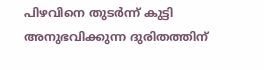പിഴവിനെ തുടര്‍ന്ന് കുട്ടി അനുഭവിക്കുന്ന ദുരിതത്തിന്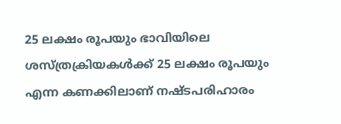25 ലക്ഷം രൂപയും ഭാവിയിലെ ശസ്ത്രക്രിയകള്‍ക്ക് 25 ലക്ഷം രൂപയും എന്ന കണക്കിലാണ് നഷ്ടപരിഹാരം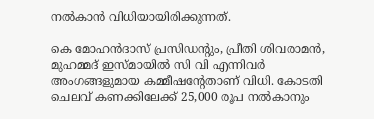നല്‍കാന്‍ വിധിയായിരിക്കുന്നത്.

കെ മോഹന്‍ദാസ് പ്രസിഡന്റും, പ്രീതി ശിവരാമന്‍, മുഹമ്മദ് ഇസ്മായില്‍ സി വി എന്നിവര്‍ അംഗങ്ങളുമായ കമ്മീഷന്റേതാണ് വിധി. കോടതി ചെലവ് കണക്കിലേക്ക് 25,000 രൂപ നല്‍കാനും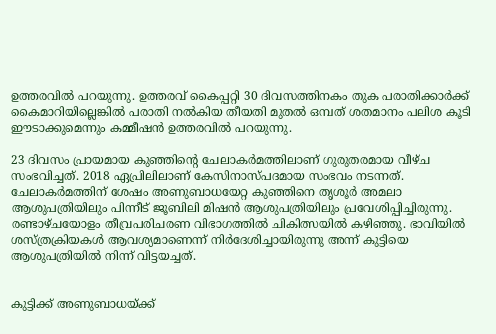ഉത്തരവില്‍ പറയുന്നു. ഉത്തരവ് കൈപ്പറ്റി 30 ദിവസത്തിനകം തുക പരാതിക്കാര്‍ക്ക് കൈമാറിയില്ലെങ്കില്‍ പരാതി നല്‍കിയ തീയതി മുതല്‍ ഒമ്പത് ശതമാനം പലിശ കൂടി ഈടാക്കുമെന്നും കമ്മീഷന്‍ ഉത്തരവില്‍ പറയുന്നു.

23 ദിവസം പ്രായമായ കുഞ്ഞിന്റെ ചേലാകര്‍മത്തിലാണ് ഗുരുതരമായ വീഴ്ച സംഭവിച്ചത്. 2018 ഏപ്രിലിലാണ് കേസിനാസ്പദമായ സംഭവം നടന്നത്. ചേലാകര്‍മത്തിന് ശേഷം അണുബാധയേറ്റ കുഞ്ഞിനെ തൃശൂര്‍ അമലാ ആശുപത്രിയിലും പിന്നീട് ജൂബിലി മിഷന്‍ ആശുപത്രിയിലും പ്രവേശിപ്പിച്ചിരുന്നു. രണ്ടാഴ്ചയോളം തീവ്രപരിചരണ വിഭാഗത്തില്‍ ചികിത്സയില്‍ കഴിഞ്ഞു. ഭാവിയില്‍ ശസ്ത്രക്രിയകള്‍ ആവശ്യമാണെന്ന് നിര്‍ദേശിച്ചായിരുന്നു അന്ന് കുട്ടിയെ ആശുപത്രിയില്‍ നിന്ന് വിട്ടയച്ചത്.


കുട്ടിക്ക് അണുബാധയ്ക്ക്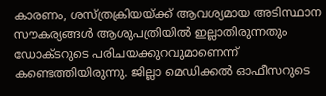കാരണം, ശസ്ത്രക്രിയയ്ക്ക് ആവശ്യമായ അടിസ്ഥാന സൗകര്യങ്ങള്‍ ആശുപത്രിയില്‍ ഇല്ലാതിരുന്നതും ഡോക്ടറുടെ പരിചയക്കുറവുമാണെന്ന് കണ്ടെത്തിയിരുന്നു. ജില്ലാ മെഡിക്കല്‍ ഓഫീസറുടെ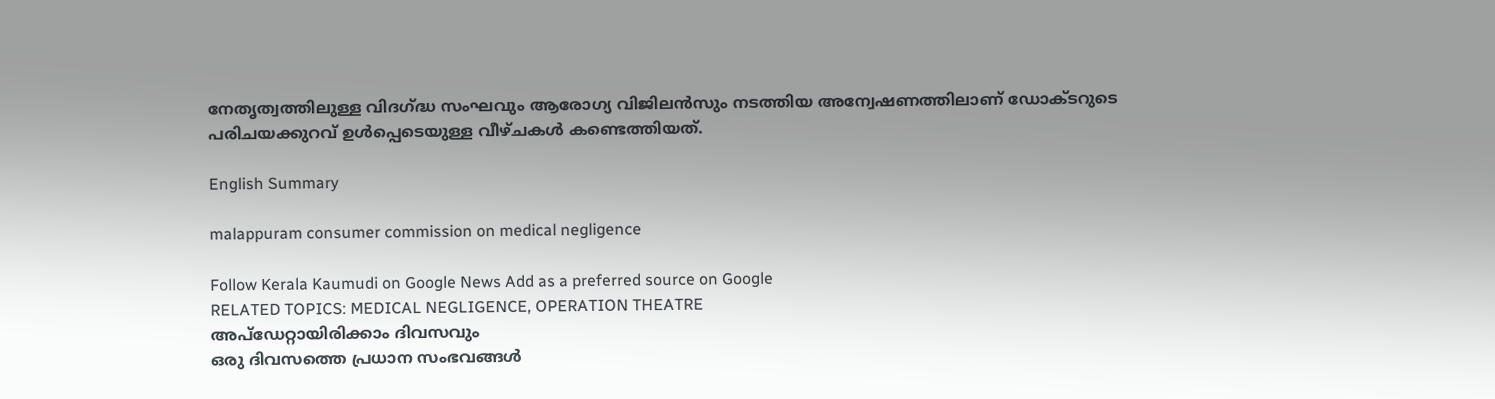നേതൃത്വത്തിലുള്ള വിദഗ്ദ്ധ സംഘവും ആരോഗ്യ വിജിലന്‍സും നടത്തിയ അന്വേഷണത്തിലാണ് ഡോക്ടറുടെ പരിചയക്കുറവ് ഉള്‍പ്പെടെയുള്ള വീഴ്ചകള്‍ കണ്ടെത്തിയത്.

English Summary

malappuram consumer commission on medical negligence

Follow Kerala Kaumudi on Google News Add as a preferred source on Google
RELATED TOPICS: MEDICAL NEGLIGENCE, OPERATION THEATRE
അപ്ഡേറ്റായിരിക്കാം ദിവസവും
ഒരു ദിവസത്തെ പ്രധാന സംഭവങ്ങൾ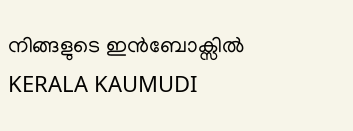നിങ്ങളുടെ ഇൻബോക്സിൽ
KERALA KAUMUDI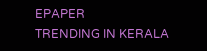EPAPER
TRENDING IN KERALA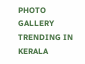PHOTO GALLERY
TRENDING IN KERALA